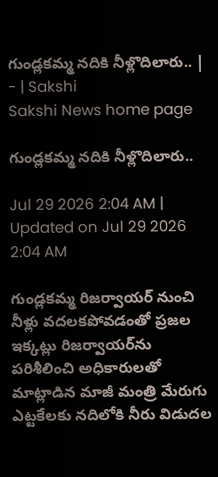గుండ్లకమ్మ నదికి నీళ్లొదిలారు.. | - | Sakshi
Sakshi News home page

గుండ్లకమ్మ నదికి నీళ్లొదిలారు..

Jul 29 2026 2:04 AM | Updated on Jul 29 2026 2:04 AM

గుండ్లకమ్మ రిజర్వాయర్‌ నుంచి నీళ్లు వదలకపోవడంతో ప్రజల ఇక్కట్లు రిజర్వాయర్‌ను పరిశీలించి అధికారులతో మాట్లాడిన మాజీ మంత్రి మేరుగు ఎట్టకేలకు నదిలోకి నీరు విడుదల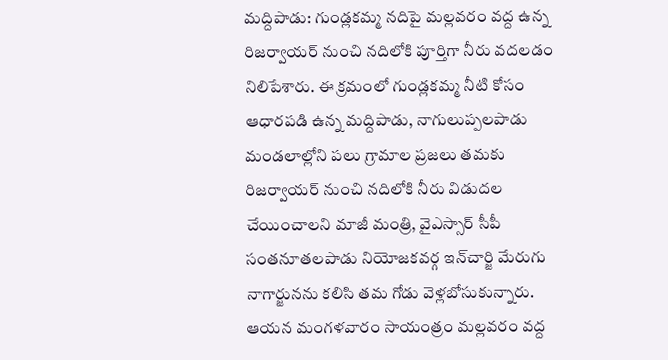మద్దిపాడు: గుండ్లకమ్మ నదిపై మల్లవరం వద్ద ఉన్న రిజర్వాయర్‌ నుంచి నదిలోకి పూర్తిగా నీరు వదలడం నిలిపేశారు. ఈ క్రమంలో గుండ్లకమ్మ నీటి కోసం ఆధారపడి ఉన్న మద్దిపాడు, నాగులుప్పలపాడు మండలాల్లోని పలు గ్రామాల ప్రజలు తమకు రిజర్వాయర్‌ నుంచి నదిలోకి నీరు విడుదల చేయించాలని మాజీ మంత్రి, వైఎస్సార్‌ సీపీ సంతనూతలపాడు నియోజకవర్గ ఇన్‌చార్జి మేరుగు నాగార్జునను కలిసి తమ గోడు వెళ్లబోసుకున్నారు. ఆయన మంగళవారం సాయంత్రం మల్లవరం వద్ద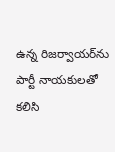ఉన్న రిజర్వాయర్‌ను పార్టీ నాయకులతో కలిసి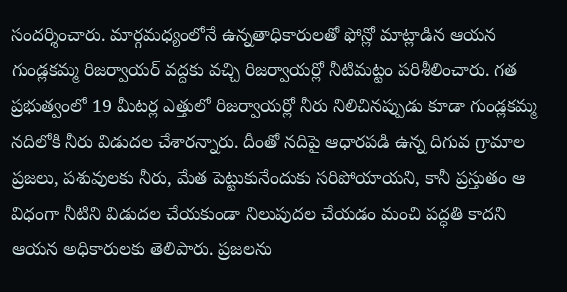సందర్శించారు. మార్గమధ్యంలోనే ఉన్నతాధికారులతో ఫోన్లో మాట్లాడిన ఆయన గుండ్లకమ్మ రిజర్వాయర్‌ వద్దకు వచ్చి రిజర్వాయర్లో నీటిమట్టం పరిశీలించారు. గత ప్రభుత్వంలో 19 మీటర్ల ఎత్తులో రిజర్వాయర్లో నీరు నిలిచినప్పుడు కూడా గుండ్లకమ్మ నదిలోకి నీరు విడుదల చేశారన్నారు. దీంతో నదిపై ఆధారపడి ఉన్న దిగువ గ్రామాల ప్రజలు, పశువులకు నీరు, మేత పెట్టుకునేందుకు సరిపోయాయని, కానీ ప్రస్తుతం ఆ విధంగా నీటిని విడుదల చేయకుండా నిలుపుదల చేయడం మంచి పద్ధతి కాదని ఆయన అధికారులకు తెలిపారు. ప్రజలను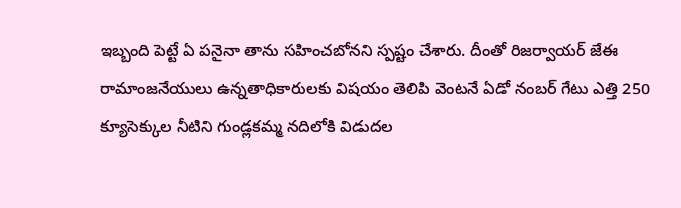ఇబ్బంది పెట్టే ఏ పనైనా తాను సహించబోనని స్పష్టం చేశారు. దీంతో రిజర్వాయర్‌ జేఈ రామాంజనేయులు ఉన్నతాధికారులకు విషయం తెలిపి వెంటనే ఏడో నంబర్‌ గేటు ఎత్తి 250 క్యూసెక్కుల నీటిని గుండ్లకమ్మ నదిలోకి విడుదల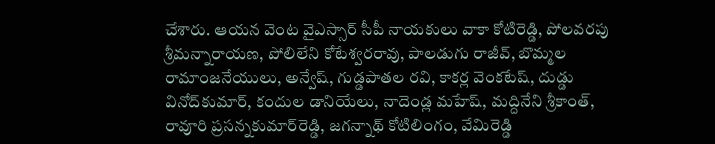చేశారు. ఆయన వెంట వైఎస్సార్‌ సీపీ నాయకులు వాకా కోటిరెడ్డి, పోలవరపు శ్రీమన్నారాయణ, పోలిలేని కోటేశ్వరరావు, పాలడుగు రాజీవ్‌, బొమ్మల రామాంజనేయులు, అన్వేష్‌, గుడ్డపాతల రవి, కాకర్ల వెంకటేష్‌, దుడ్డు వినోద్‌కుమార్‌, కందుల డానియేలు, నాదెండ్ల మహేష్‌, మద్దినేని శ్రీకాంత్‌, రావూరి ప్రసన్నకుమార్‌రెడ్డి, జగన్నాథ్‌ కోటిలింగం, వేమిరెడ్డి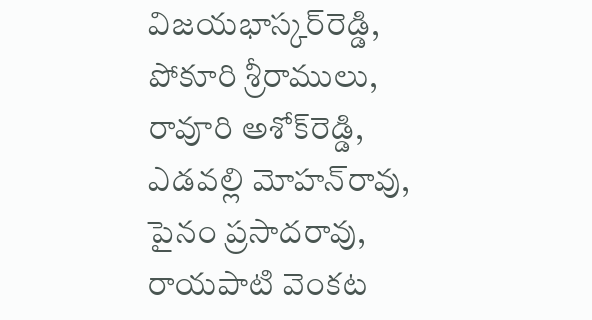విజయభాస్కర్‌రెడ్డి, పోకూరి శ్రీరాములు, రావూరి అశోక్‌రెడ్డి, ఎడవల్లి మోహన్‌రావు, పైనం ప్రసాదరావు, రాయపాటి వెంకట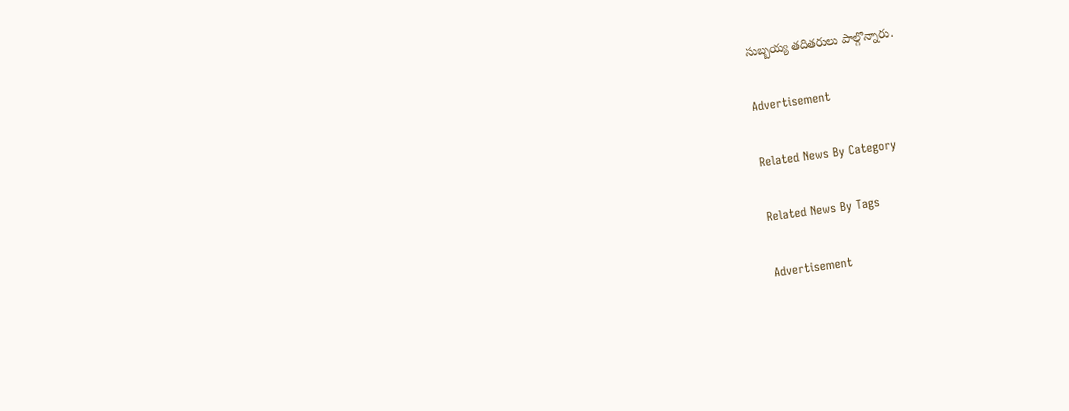సుబ్బయ్య తదితరులు పాల్గొన్నారు.

Advertisement

Related News By Category

Related News By Tags

Advertisement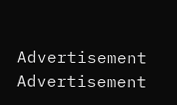Advertisement
Advertisement